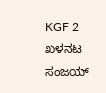KGF 2 ಖಳನಟ ಸಂಜಯ್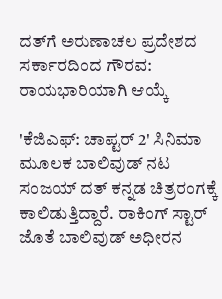ದತ್‌ಗೆ ಅರುಣಾಚಲ ಪ್ರದೇಶದ ಸರ್ಕಾರದಿಂದ ಗೌರವ: ರಾಯಭಾರಿಯಾಗಿ ಆಯ್ಕೆ

'ಕೆಜಿಎಫ್‌: ಚಾಪ್ಟರ್‌ 2' ಸಿನಿಮಾ ಮೂಲಕ ಬಾಲಿವುಡ್ ನಟ ಸಂಜಯ್‌ ದತ್‌ ಕನ್ನಡ ಚಿತ್ರರಂಗಕ್ಕೆ ಕಾಲಿಡುತ್ತಿದ್ದಾರೆ. ರಾಕಿಂಗ್ ಸ್ಟಾರ್ ಜೊತೆ ಬಾಲಿವುಡ್ ಅಧೀರನ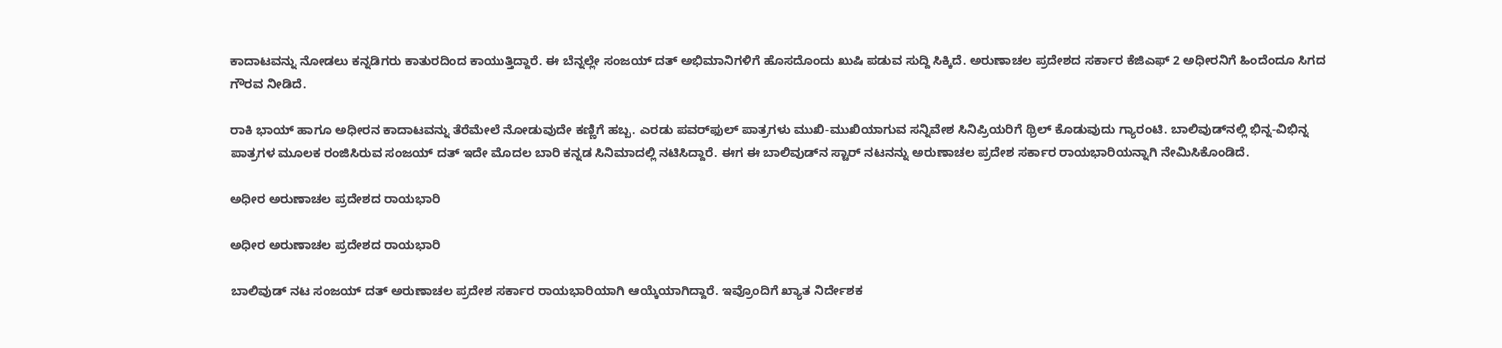ಕಾದಾಟವನ್ನು ನೋಡಲು ಕನ್ನಡಿಗರು ಕಾತುರದಿಂದ ಕಾಯುತ್ತಿದ್ದಾರೆ. ಈ ಬೆನ್ನಲ್ಲೇ ಸಂಜಯ್ ದತ್ ಅಭಿಮಾನಿಗಳಿಗೆ ಹೊಸದೊಂದು ಖುಷಿ ಪಡುವ ಸುದ್ದಿ ಸಿಕ್ಕಿದೆ. ಅರುಣಾಚಲ ಪ್ರದೇಶದ ಸರ್ಕಾರ ಕೆಜಿಎಫ್ 2 ಅಧೀರನಿಗೆ ಹಿಂದೆಂದೂ ಸಿಗದ ಗೌರವ ನೀಡಿದೆ.

ರಾಕಿ ಭಾಯ್ ಹಾಗೂ ಅಧೀರನ ಕಾದಾಟವನ್ನು ತೆರೆಮೇಲೆ ನೋಡುವುದೇ ಕಣ್ಣಿಗೆ ಹಬ್ಬ. ಎರಡು ಪವರ್‌ಫುಲ್ ಪಾತ್ರಗಳು ಮುಖಿ-ಮುಖಿಯಾಗುವ ಸನ್ನಿವೇಶ ಸಿನಿಪ್ರಿಯರಿಗೆ ಥ್ರಿಲ್ ಕೊಡುವುದು ಗ್ಯಾರಂಟಿ. ಬಾಲಿವುಡ್‌ನಲ್ಲಿ ಭಿನ್ನ-ವಿಭಿನ್ನ ಪಾತ್ರಗಳ ಮೂಲಕ ರಂಜಿಸಿರುವ ಸಂಜಯ್ ದತ್ ಇದೇ ಮೊದಲ ಬಾರಿ ಕನ್ನಡ ಸಿನಿಮಾದಲ್ಲಿ ನಟಿಸಿದ್ದಾರೆ. ಈಗ ಈ ಬಾಲಿವುಡ್‌ನ ಸ್ಟಾರ್ ನಟನನ್ನು ಅರುಣಾಚಲ ಪ್ರದೇಶ ಸರ್ಕಾರ ರಾಯಭಾರಿಯನ್ನಾಗಿ ನೇಮಿಸಿಕೊಂಡಿದೆ.

ಅಧೀರ ಅರುಣಾಚಲ ಪ್ರದೇಶದ ರಾಯಭಾರಿ

ಅಧೀರ ಅರುಣಾಚಲ ಪ್ರದೇಶದ ರಾಯಭಾರಿ

ಬಾಲಿವುಡ್ ನಟ ಸಂಜಯ್ ದತ್ ಅರುಣಾಚಲ ಪ್ರದೇಶ ಸರ್ಕಾರ ರಾಯಭಾರಿಯಾಗಿ ಆಯ್ಕೆಯಾಗಿದ್ದಾರೆ. ಇವ್ರೊಂದಿಗೆ ಖ್ಯಾತ ನಿರ್ದೇಶಕ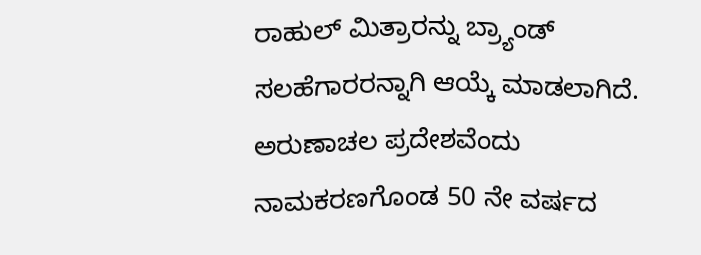ರಾಹುಲ್ ಮಿತ್ರಾರನ್ನು ಬ್ರ್ಯಾಂಡ್ ಸಲಹೆಗಾರರನ್ನಾಗಿ ಆಯ್ಕೆ ಮಾಡಲಾಗಿದೆ. ಅರುಣಾಚಲ ಪ್ರದೇಶವೆಂದು ನಾಮಕರಣಗೊಂಡ 50 ನೇ ವರ್ಷದ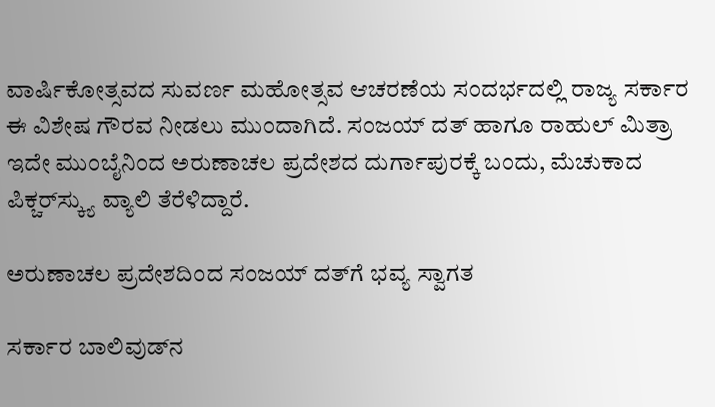ವಾರ್ಷಿಕೋತ್ಸವದ ಸುವರ್ಣ ಮಹೋತ್ಸವ ಆಚರಣೆಯ ಸಂದರ್ಭದಲ್ಲಿ ರಾಜ್ಯ ಸರ್ಕಾರ ಈ ವಿಶೇಷ ಗೌರವ ನೀಡಲು ಮುಂದಾಗಿದೆ. ಸಂಜಯ್ ದತ್ ಹಾಗೂ ರಾಹುಲ್ ಮಿತ್ರಾ ಇದೇ ಮುಂಬೈನಿಂದ ಅರುಣಾಚಲ ಪ್ರದೇಶದ ದುರ್ಗಾಪುರಕ್ಕೆ ಬಂದು, ಮೆಚುಕಾದ ಪಿಕ್ಚರ್‌ಸ್ಕ್ಯು ವ್ಯಾಲಿ ತೆರೆಳಿದ್ದಾರೆ.

ಅರುಣಾಚಲ ಪ್ರದೇಶದಿಂದ ಸಂಜಯ್ ದತ್‌ಗೆ ಭವ್ಯ ಸ್ವಾಗತ

ಸರ್ಕಾರ ಬಾಲಿವುಡ್‌ನ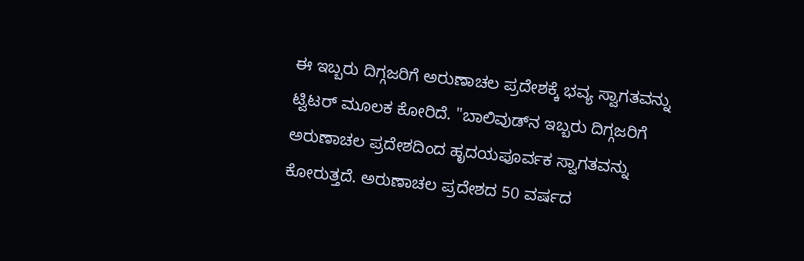ಈ ಇಬ್ಬರು ದಿಗ್ಗಜರಿಗೆ ಅರುಣಾಚಲ ಪ್ರದೇಶಕ್ಕೆ ಭವ್ಯ ಸ್ವಾಗತವನ್ನು ಟ್ವಿಟರ್ ಮೂಲಕ ಕೋರಿದೆ. "ಬಾಲಿವುಡ್‌ನ ಇಬ್ಬರು ದಿಗ್ಗಜರಿಗೆ ಅರುಣಾಚಲ ಪ್ರದೇಶದಿಂದ ಹೃದಯಪೂರ್ವಕ ಸ್ವಾಗತವನ್ನು ಕೋರುತ್ತದೆ. ಅರುಣಾಚಲ ಪ್ರದೇಶದ 50 ವರ್ಷದ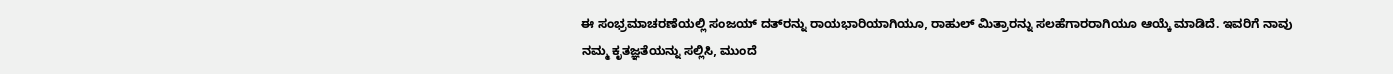ಈ ಸಂಭ್ರಮಾಚರಣೆಯಲ್ಲಿ ಸಂಜಯ್ ದತ್‌ರನ್ನು ರಾಯಭಾರಿಯಾಗಿಯೂ, ರಾಹುಲ್ ಮಿತ್ರಾರನ್ನು ಸಲಹೆಗಾರರಾಗಿಯೂ ಆಯ್ಕೆ ಮಾಡಿದೆ. ಇವರಿಗೆ ನಾವು ನಮ್ಮ ಕೃತಜ್ಞತೆಯನ್ನು ಸಲ್ಲಿಸಿ, ಮುಂದೆ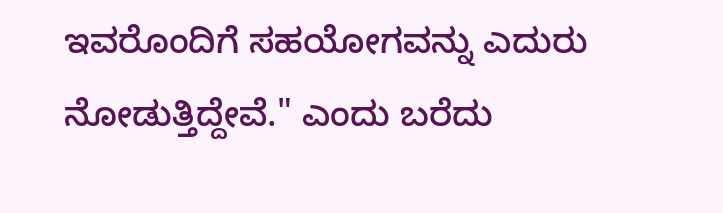ಇವರೊಂದಿಗೆ ಸಹಯೋಗವನ್ನು ಎದುರು ನೋಡುತ್ತಿದ್ದೇವೆ." ಎಂದು ಬರೆದು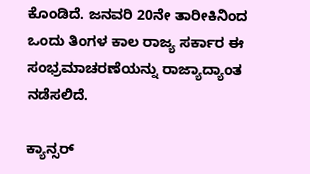ಕೊಂಡಿದೆ. ಜನವರಿ 20ನೇ ತಾರೀಕಿನಿಂದ ಒಂದು ತಿಂಗಳ ಕಾಲ ರಾಜ್ಯ ಸರ್ಕಾರ ಈ ಸಂಭ್ರಮಾಚರಣೆಯನ್ನು ರಾಜ್ಯಾದ್ಯಾಂತ ನಡೆಸಲಿದೆ.

ಕ್ಯಾನ್ಸರ್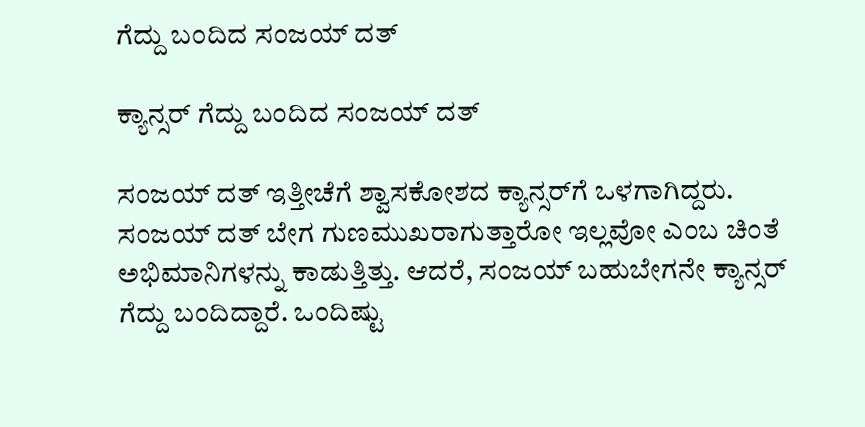ಗೆದ್ದು ಬಂದಿದ ಸಂಜಯ್ ದತ್

ಕ್ಯಾನ್ಸರ್ ಗೆದ್ದು ಬಂದಿದ ಸಂಜಯ್ ದತ್

ಸಂಜಯ್ ದತ್ ಇತ್ತೀಚೆಗೆ ಶ್ವಾಸಕೋಶದ ಕ್ಯಾನ್ಸರ್‌ಗೆ ಒಳಗಾಗಿದ್ದರು. ಸಂಜಯ್‌ ದತ್‌ ಬೇಗ ಗುಣಮುಖರಾಗುತ್ತಾರೋ ಇಲ್ಲವೋ ಎಂಬ ಚಿಂತೆ ಅಭಿಮಾನಿಗಳನ್ನು ಕಾಡುತ್ತಿತ್ತು. ಆದರೆ, ಸಂಜಯ್ ಬಹುಬೇಗನೇ ಕ್ಯಾನ್ಸರ್‌ ಗೆದ್ದು ಬಂದಿದ್ದಾರೆ. ಒಂದಿಷ್ಟು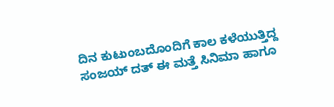ದಿನ ಕುಟುಂಬದೊಂದಿಗೆ ಕಾಲ ಕಳೆಯುತ್ತಿದ್ದ ಸಂಜಯ್ ದತ್ ಈ ಮತ್ತೆ ಸಿನಿಮಾ ಹಾಗೂ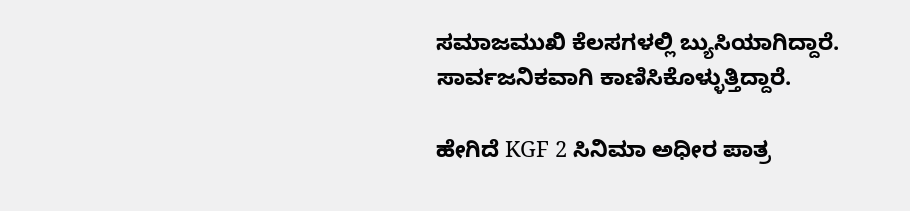ಸಮಾಜಮುಖಿ ಕೆಲಸಗಳಲ್ಲಿ ಬ್ಯುಸಿಯಾಗಿದ್ದಾರೆ. ಸಾರ್ವಜನಿಕವಾಗಿ ಕಾಣಿಸಿಕೊಳ್ಳುತ್ತಿದ್ದಾರೆ.

ಹೇಗಿದೆ KGF 2 ಸಿನಿಮಾ ಅಧೀರ ಪಾತ್ರ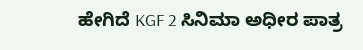ಹೇಗಿದೆ KGF 2 ಸಿನಿಮಾ ಅಧೀರ ಪಾತ್ರ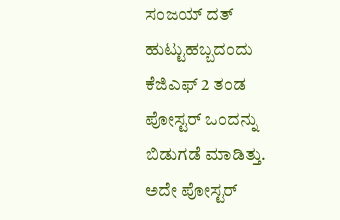ಸಂಜಯ್ ದತ್ ಹುಟ್ಟುಹಬ್ಬದಂದು ಕೆಜಿಎಫ್ 2 ತಂಡ ಪೋಸ್ಟರ್ ಒಂದನ್ನು ಬಿಡುಗಡೆ ಮಾಡಿತ್ತು. ಅದೇ ಪೋಸ್ಟರ್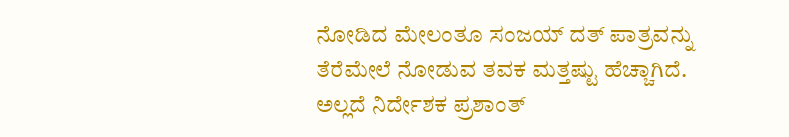ನೋಡಿದ ಮೇಲಂತೂ ಸಂಜಯ್ ದತ್ ಪಾತ್ರವನ್ನು ತೆರೆಮೇಲೆ ನೋಡುವ ತವಕ ಮತ್ತಷ್ಟು ಹೆಚ್ಚಾಗಿದೆ. ಅಲ್ಲದೆ ನಿರ್ದೇಶಕ ಪ್ರಶಾಂತ್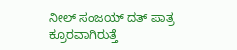ನೀಲ್ ಸಂಜಯ್ ದತ್ ಪಾತ್ರ ಕ್ರೂರವಾಗಿರುತ್ತೆ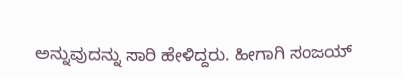ಅನ್ನುವುದನ್ನು ಸಾರಿ ಹೇಳಿದ್ದರು. ಹೀಗಾಗಿ ಸಂಜಯ್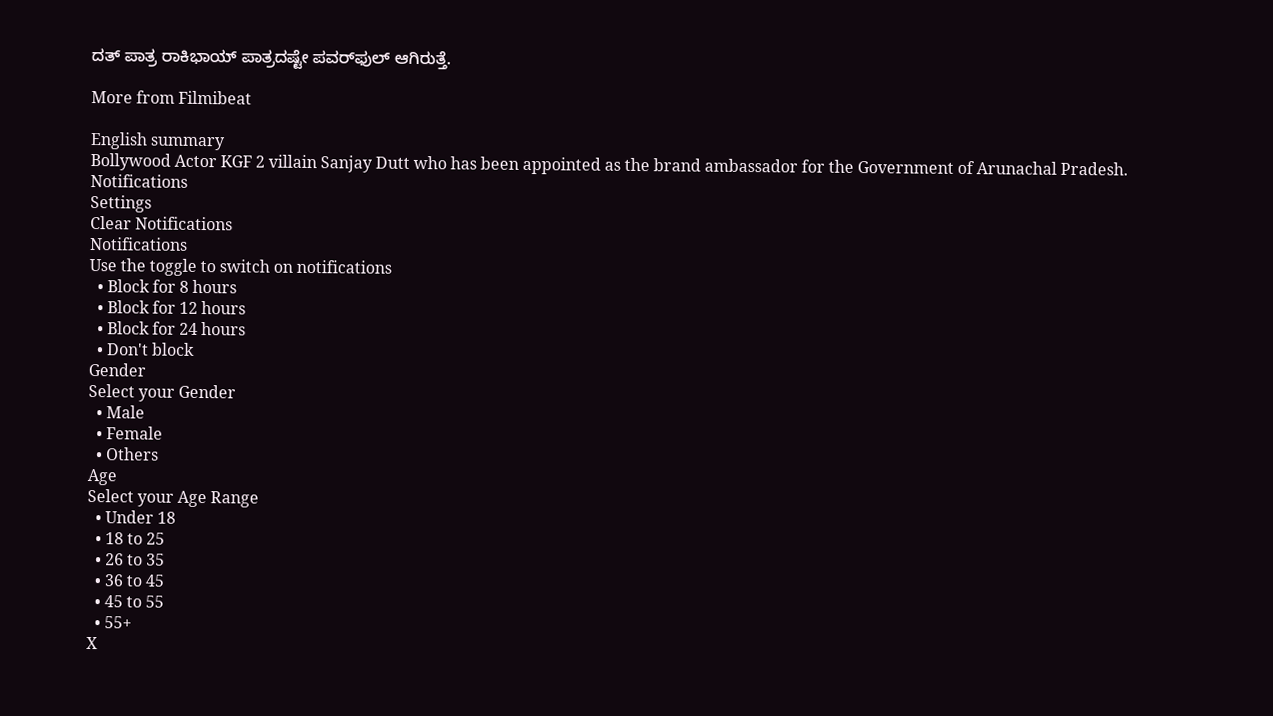ದತ್ ಪಾತ್ರ ರಾಕಿಭಾಯ್ ಪಾತ್ರದಷ್ಟೇ ಪವರ್‌ಫುಲ್ ಆಗಿರುತ್ತೆ.

More from Filmibeat

English summary
Bollywood Actor KGF 2 villain Sanjay Dutt who has been appointed as the brand ambassador for the Government of Arunachal Pradesh.
Notifications
Settings
Clear Notifications
Notifications
Use the toggle to switch on notifications
  • Block for 8 hours
  • Block for 12 hours
  • Block for 24 hours
  • Don't block
Gender
Select your Gender
  • Male
  • Female
  • Others
Age
Select your Age Range
  • Under 18
  • 18 to 25
  • 26 to 35
  • 36 to 45
  • 45 to 55
  • 55+
X